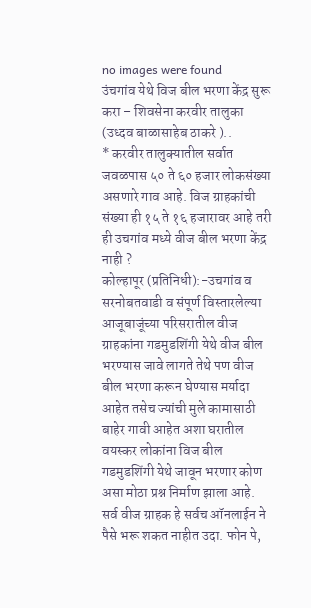no images were found
उंचगांव येथे विज बील भरणा केंद्र सुरू करा – शिवसेना करवीर तालुका (उध्दव बाळासाहेब ठाकरे )..
* करवीर तालुक्यातील सर्वात जवळपास ५० ते ६० हजार लोकसंख्या असणारे गाव आहे. विज ग्राहकांची संख्या ही १५ ते १६ हजारावर आहे तरी ही उचगांव मध्ये वीज बील भरणा केंद्र नाही ?
कोल्हापूर (प्रतिनिधी):-उचगांव व सरनोबतवाडी व संपूर्ण विस्तारलेल्या आजूबाजूंच्या परिसरातील वीज ग्राहकांना गडमुडशिंगी येथे वीज बील भरण्यास जावे लागते तेथे पण वीज बील भरणा करून घेण्यास मर्यादा आहेत तसेच ज्यांची मुले कामासाठी बाहेर गावी आहेत अशा घरातील वयस्कर लोकांना विज बील गडमुडशिंगी येथे जावून भरणार कोण असा मोठा प्रश्न निर्माण झाला आहे.
सर्व वीज ग्राहक हे सर्वच ऑनलाईन ने पैसे भरू शकत नाहीत उदा. फोन पे,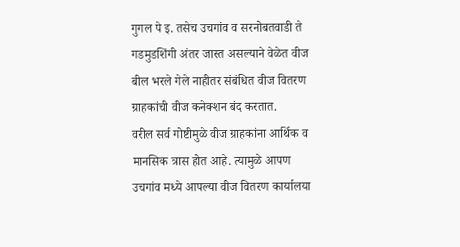गुगल पे इ. तसेच उचगांव व सरनोबतवाडी ते गडमुडशिंगी अंतर जास्त असल्याने वेळेत वीज बील भरले गेले नाहीतर संबंधित वीज वितरण ग्राहकांची वीज कनेक्शन बंद करतात.
वरील सर्व गोष्टीमुळे वीज ग्राहकांना आर्थिक व मानसिक त्रास होत आहे. त्यामुळे आपण उचगांव मध्ये आपल्या वीज वितरण कार्यालया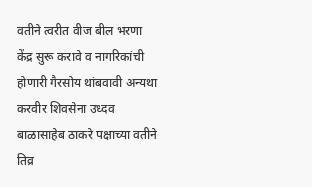वतीने त्वरीत वीज बील भरणा केंद्र सुरू करावे व नागरिकांची होणारी गैरसोय थांबवावी अन्यथा करवीर शिवसेना उध्दव बाळासाहेब ठाकरे पक्षाच्या वतीने तिव्र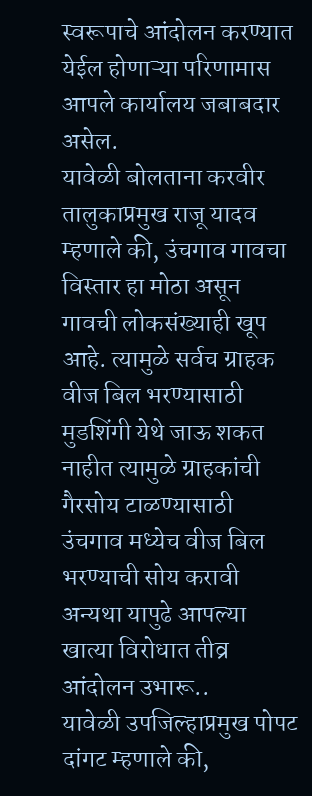स्वरूपाचे आंदोलन करण्यात येईल होणाऱ्या परिणामास आपले कार्यालय जबाबदार असेल.
यावेळी बोलताना करवीर तालुकाप्रमुख राजू यादव म्हणाले की, उंचगाव गावचा विस्तार हा मोठा असून गावची लोकसंख्याही खूप आहे. त्यामुळे सर्वच ग्राहक वीज बिल भरण्यासाठी मुडशिंगी येथे जाऊ शकत नाहीत त्यामुळे ग्राहकांची गैरसोय टाळण्यासाठी उंचगाव मध्येच वीज बिल भरण्याची सोय करावी अन्यथा यापुढे आपल्या खात्या विरोधात तीव्र आंदोलन उभारू..
यावेळी उपजिल्हाप्रमुख पोपट दांगट म्हणाले की,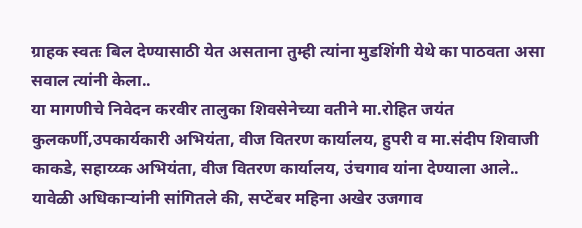ग्राहक स्वतः बिल देण्यासाठी येत असताना तुम्ही त्यांना मुडशिंगी येथे का पाठवता असा सवाल त्यांनी केला..
या मागणीचे निवेदन करवीर तालुका शिवसेनेच्या वतीने मा.रोहित जयंत कुलकर्णी,उपकार्यकारी अभियंता, वीज वितरण कार्यालय, हुपरी व मा.संदीप शिवाजी काकडे, सहाय्य्क अभियंता, वीज वितरण कार्यालय, उंचगाव यांना देण्याला आले..
यावेळी अधिकाऱ्यांनी सांगितले की, सप्टेंबर महिना अखेर उजगाव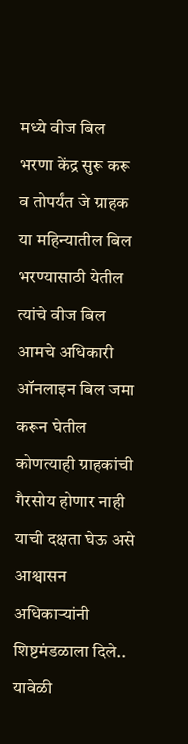मध्ये वीज बिल भरणा केंद्र सुरू करू व तोपर्यंत जे ग्राहक या महिन्यातील बिल भरण्यासाठी येतील त्यांचे वीज बिल आमचे अधिकारी ऑनलाइन बिल जमा करून घेतील कोणत्याही ग्राहकांची गैरसोय होणार नाही याची दक्षता घेऊ असे आश्वासन अधिकाऱ्यांनी शिष्टमंडळाला दिले..
यावेळी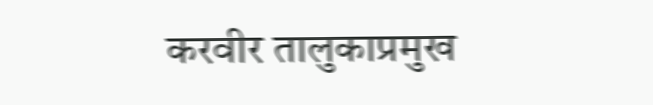करवीर तालुकाप्रमुख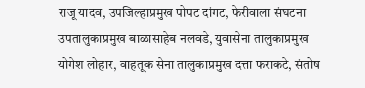राजू यादव, उपजिल्हाप्रमुख पोपट दांगट, फेरीवाला संघटना उपतालुकाप्रमुख बाळासाहेब नलवडे, युवासेना तालुकाप्रमुख योगेश लोहार, वाहतूक सेना तालुकाप्रमुख दत्ता फराकटे, संतोष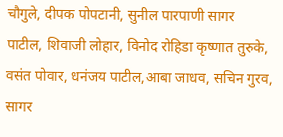चौगुले, दीपक पोपटानी, सुनील पारपाणी सागर पाटील, शिवाजी लोहार, विनोद रोहिडा कृष्णात तुरुके, वसंत पोवार, धनंजय पाटील,आबा जाधव, सचिन गुरव, सागर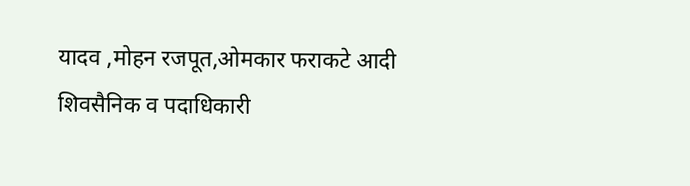यादव ,मोहन रजपूत,ओमकार फराकटे आदी शिवसैनिक व पदाधिकारी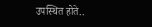उपस्थित होते..